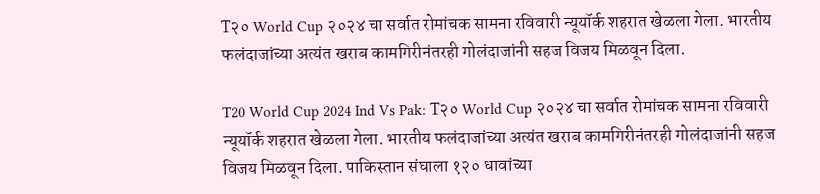T२० World Cup २०२४ चा सर्वात रोमांचक सामना रविवारी न्यूयॉर्क शहरात खेळला गेला. भारतीय फलंदाजांच्या अत्यंत खराब कामगिरीनंतरही गोलंदाजांनी सहज विजय मिळवून दिला.

T20 World Cup 2024 Ind Vs Pak: T२० World Cup २०२४ चा सर्वात रोमांचक सामना रविवारी न्यूयॉर्क शहरात खेळला गेला. भारतीय फलंदाजांच्या अत्यंत खराब कामगिरीनंतरही गोलंदाजांनी सहज विजय मिळवून दिला. पाकिस्तान संघाला १२० धावांच्या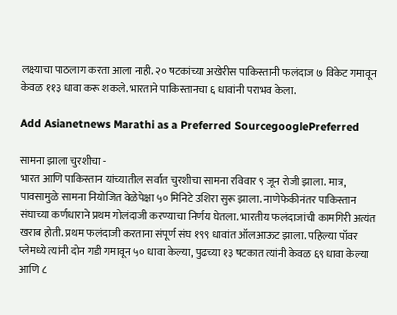लक्ष्याचा पाठलाग करता आला नाही. २० षटकांच्या अखेरीस पाकिस्तानी फलंदाज ७ विकेट गमावून केवळ ११३ धावा करू शकले. भारताने पाकिस्तानचा ६ धावांनी पराभव केला.

Add Asianetnews Marathi as a Preferred SourcegooglePreferred

सामना झाला चुरशीचा -
भारत आणि पाकिस्तान यांच्यातील सर्वात चुरशीचा सामना रविवार ९ जून रोजी झाला. मात्र, पावसामुळे सामना नियोजित वेळेपेक्षा ५० मिनिटे उशिरा सुरू झाला. नाणेफेकीनंतर पाकिस्तान संघाच्या कर्णधाराने प्रथम गोलंदाजी करण्याचा निर्णय घेतला. भारतीय फलंदाजांची कामगिरी अत्यंत खराब होती. प्रथम फलंदाजी करताना संपूर्ण संघ १९९ धावांत ऑलआऊट झाला. पहिल्या पॉवर प्लेमध्ये त्यांनी दोन गडी गमावून ५० धावा केल्या, पुढच्या १३ षटकात त्यांनी केवळ ६९ धावा केल्या आणि ८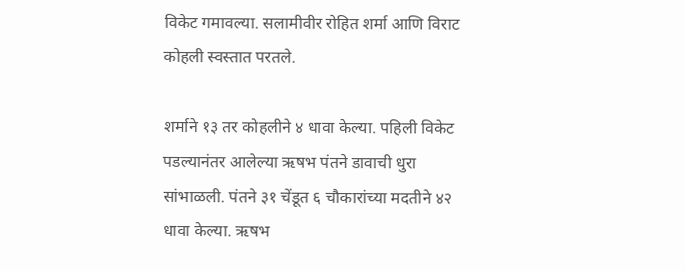विकेट गमावल्या. सलामीवीर रोहित शर्मा आणि विराट कोहली स्वस्तात परतले.

शर्माने १३ तर कोहलीने ४ धावा केल्या. पहिली विकेट पडल्यानंतर आलेल्या ऋषभ पंतने डावाची धुरा सांभाळली. पंतने ३१ चेंडूत ६ चौकारांच्या मदतीने ४२ धावा केल्या. ऋषभ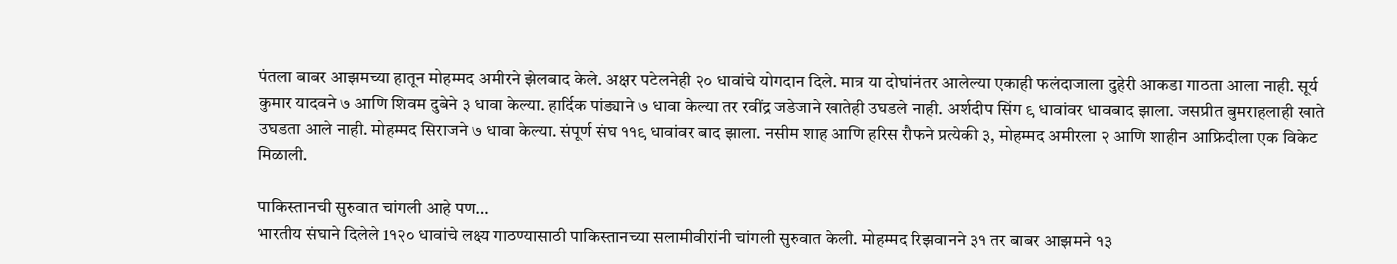पंतला बाबर आझमच्या हातून मोहम्मद अमीरने झेलबाद केले. अक्षर पटेलनेही २० धावांचे योगदान दिले. मात्र या दोघांनंतर आलेल्या एकाही फलंदाजाला दुहेरी आकडा गाठता आला नाही. सूर्य कुमार यादवने ७ आणि शिवम दुबेने ३ धावा केल्या. हार्दिक पांड्याने ७ धावा केल्या तर रवींद्र जडेजाने खातेही उघडले नाही. अर्शदीप सिंग ९ धावांवर धावबाद झाला. जसप्रीत बुमराहलाही खाते उघडता आले नाही. मोहम्मद सिराजने ७ धावा केल्या. संपूर्ण संघ ११९ धावांवर बाद झाला. नसीम शाह आणि हरिस रौफने प्रत्येकी ३, मोहम्मद अमीरला २ आणि शाहीन आफ्रिदीला एक विकेट मिळाली.

पाकिस्तानची सुरुवात चांगली आहे पण…
भारतीय संघाने दिलेले 1१२० धावांचे लक्ष्य गाठण्यासाठी पाकिस्तानच्या सलामीवीरांनी चांगली सुरुवात केली. मोहम्मद रिझवानने ३१ तर बाबर आझमने १३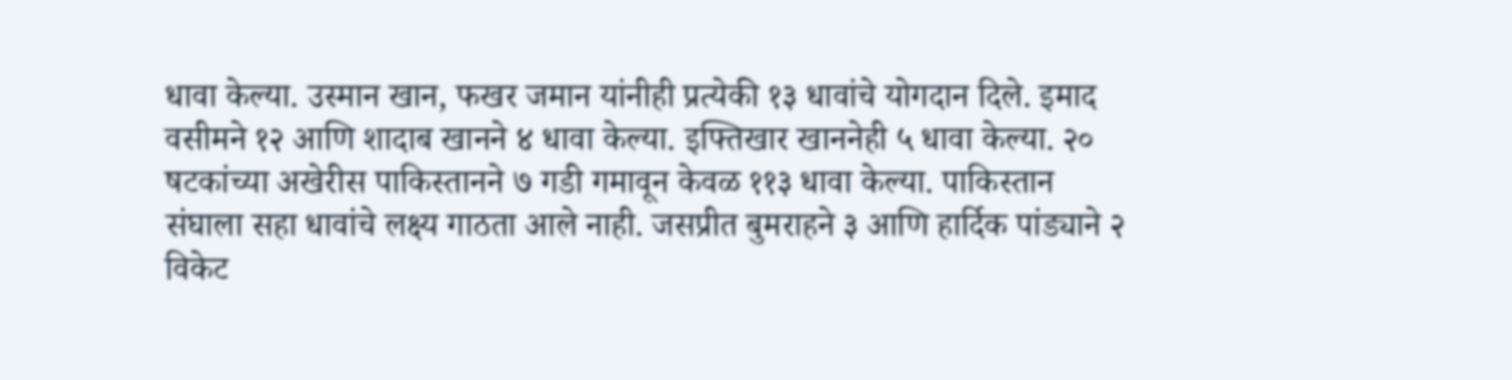धावा केल्या. उस्मान खान, फखर जमान यांनीही प्रत्येकी १३ धावांचे योगदान दिले. इमाद वसीमने १२ आणि शादाब खानने ४ धावा केल्या. इफ्तिखार खाननेही ५ धावा केल्या. २० षटकांच्या अखेरीस पाकिस्तानने ७ गडी गमावून केवळ ११३ धावा केल्या. पाकिस्तान संघाला सहा धावांचे लक्ष्य गाठता आले नाही. जसप्रीत बुमराहने ३ आणि हार्दिक पांड्याने २ विकेट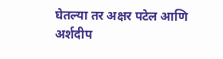घेतल्या तर अक्षर पटेल आणि अर्शदीप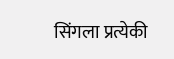सिंगला प्रत्येकी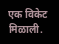एक विकेट मिळाली.